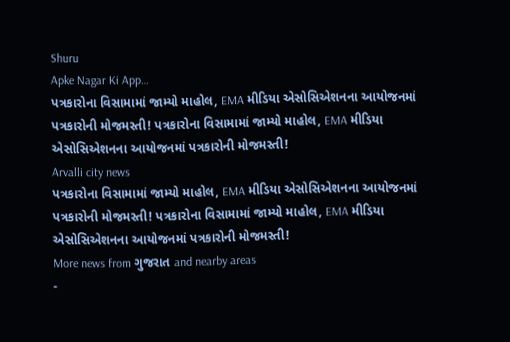Shuru
Apke Nagar Ki App…
પત્રકારોના વિસામામાં જામ્યો માહોલ, EMA મીડિયા એસોસિએશનના આયોજનમાં પત્રકારોની મોજમસ્તી! પત્રકારોના વિસામામાં જામ્યો માહોલ, EMA મીડિયા એસોસિએશનના આયોજનમાં પત્રકારોની મોજમસ્તી!
Arvalli city news
પત્રકારોના વિસામામાં જામ્યો માહોલ, EMA મીડિયા એસોસિએશનના આયોજનમાં પત્રકારોની મોજમસ્તી! પત્રકારોના વિસામામાં જામ્યો માહોલ, EMA મીડિયા એસોસિએશનના આયોજનમાં પત્રકારોની મોજમસ્તી!
More news from ગુજરાત and nearby areas
-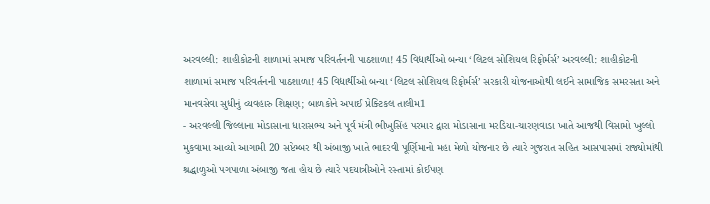અરવલ્લી: શાહીકોટની શાળામાં સમાજ પરિવર્તનની પાઠશાળા! 45 વિદ્યાર્થીઓ બન્યા ‘લિટલ સોશિયલ રિફોર્મર્સ’ અરવલ્લી: શાહીકોટની શાળામાં સમાજ પરિવર્તનની પાઠશાળા! 45 વિદ્યાર્થીઓ બન્યા ‘લિટલ સોશિયલ રિફોર્મર્સ’ સરકારી યોજનાઓથી લઈને સામાજિક સમરસતા અને માનવસેવા સુધીનું વ્યવહારુ શિક્ષણ; બાળકોને અપાઈ પ્રેક્ટિકલ તાલીમ1
- અરવલ્લી જિલ્લાના મોડાસાના ધારાસભ્ય અને પૂર્વ મંત્રી ભીખુસિંહ પરમાર દ્વારા મોડાસાના મરડિયા-ચારણવાડા ખાતે આજથી વિસામો ખુલ્લો મુકવામા આવ્યો આગામી 20 સપ્ટેમ્બર થી અંબાજી ખાતે ભાદરવી પૂર્ણિમાનો મહા મેળો યોજનાર છે ત્યારે ગુજરાત સહિત આસપાસમાં રાજ્યોમાંથી શ્રદ્ધાળુઓ પગપાળા અંબાજી જતા હોય છે ત્યારે પદયાત્રીઓને રસ્તામાં કોઈપણ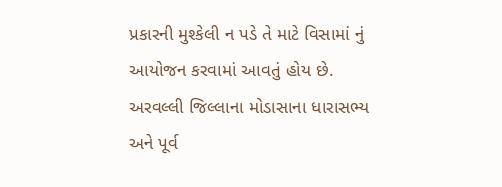પ્રકારની મુશ્કેલી ન પડે તે માટે વિસામાં નું આયોજન કરવામાં આવતું હોય છે. અરવલ્લી જિલ્લાના મોડાસાના ધારાસભ્ય અને પૂર્વ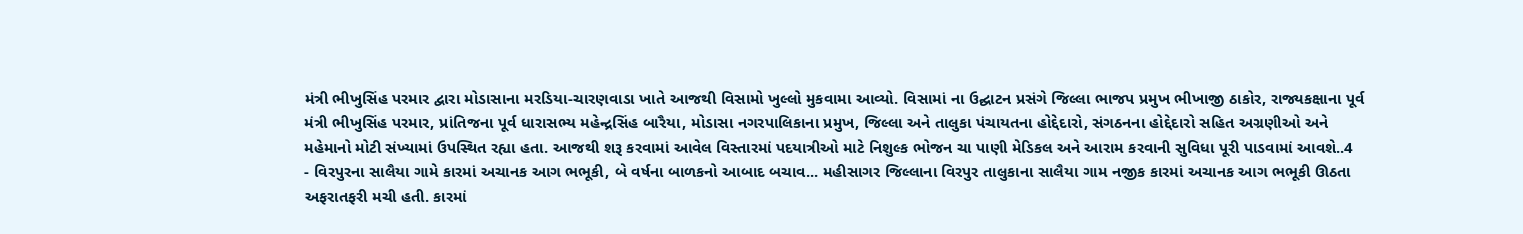મંત્રી ભીખુસિંહ પરમાર દ્વારા મોડાસાના મરડિયા-ચારણવાડા ખાતે આજથી વિસામો ખુલ્લો મુકવામા આવ્યો. વિસામાં ના ઉદ્ઘાટન પ્રસંગે જિલ્લા ભાજપ પ્રમુખ ભીખાજી ઠાકોર, રાજ્યકક્ષાના પૂર્વ મંત્રી ભીખુસિંહ પરમાર, પ્રાંતિજના પૂર્વ ધારાસભ્ય મહેન્દ્રસિંહ બારૈયા, મોડાસા નગરપાલિકાના પ્રમુખ, જિલ્લા અને તાલુકા પંચાયતના હોદ્દેદારો, સંગઠનના હોદ્દેદારો સહિત અગ્રણીઓ અને મહેમાનો મોટી સંખ્યામાં ઉપસ્થિત રહ્યા હતા. આજથી શરૂ કરવામાં આવેલ વિસ્તારમાં પદયાત્રીઓ માટે નિશુલ્ક ભોજન ચા પાણી મેડિકલ અને આરામ કરવાની સુવિધા પૂરી પાડવામાં આવશે..4
- વિરપુરના સાલૈયા ગામે કારમાં અચાનક આગ ભભૂકી, બે વર્ષના બાળકનો આબાદ બચાવ... મહીસાગર જિલ્લાના વિરપુર તાલુકાના સાલૈયા ગામ નજીક કારમાં અચાનક આગ ભભૂકી ઊઠતા અફરાતફરી મચી હતી. કારમાં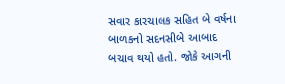સવાર કારચાલક સહિત બે વર્ષના બાળકનો સદનસીબે આબાદ બચાવ થયો હતો. જોકે આગની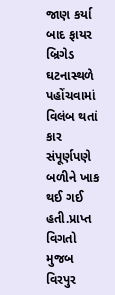જાણ કર્યા બાદ ફાયર બ્રિગેડ ઘટનાસ્થળે પહોંચવામાં વિલંબ થતાં કાર સંપૂર્ણપણે બળીને ખાક થઈ ગઈ હતી.પ્રાપ્ત વિગતો મુજબ વિરપુર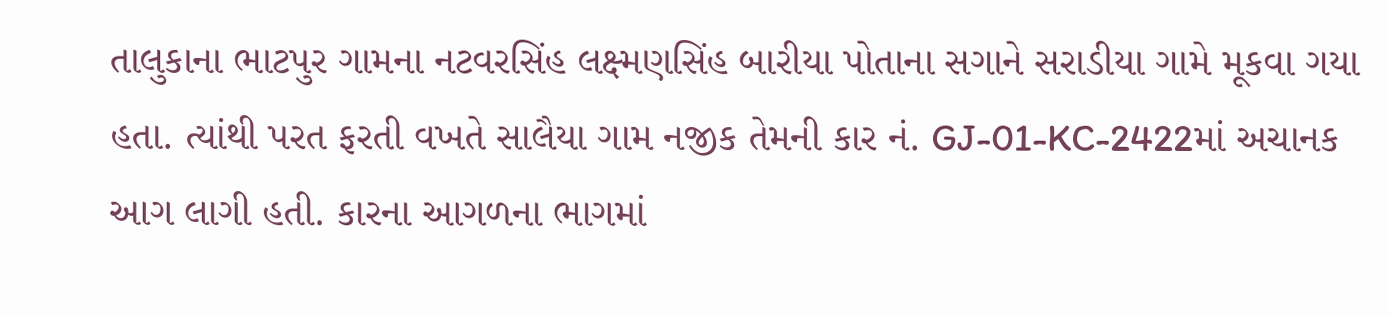તાલુકાના ભાટપુર ગામના નટવરસિંહ લક્ષ્મણસિંહ બારીયા પોતાના સગાને સરાડીયા ગામે મૂકવા ગયા હતા. ત્યાંથી પરત ફરતી વખતે સાલૈયા ગામ નજીક તેમની કાર નં. GJ-01-KC-2422માં અચાનક આગ લાગી હતી. કારના આગળના ભાગમાં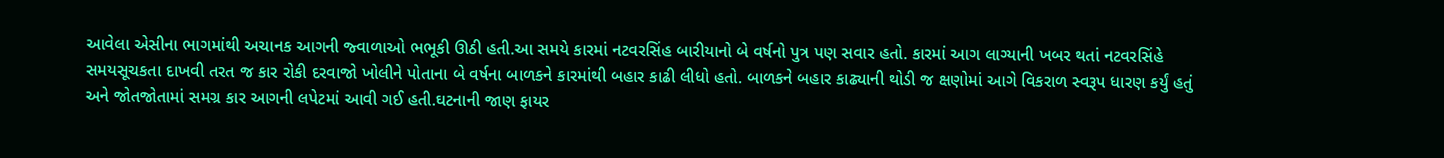આવેલા એસીના ભાગમાંથી અચાનક આગની જ્વાળાઓ ભભૂકી ઊઠી હતી.આ સમયે કારમાં નટવરસિંહ બારીયાનો બે વર્ષનો પુત્ર પણ સવાર હતો. કારમાં આગ લાગ્યાની ખબર થતાં નટવરસિંહે સમયસૂચકતા દાખવી તરત જ કાર રોકી દરવાજો ખોલીને પોતાના બે વર્ષના બાળકને કારમાંથી બહાર કાઢી લીધો હતો. બાળકને બહાર કાઢ્યાની થોડી જ ક્ષણોમાં આગે વિકરાળ સ્વરૂપ ધારણ કર્યું હતું અને જોતજોતામાં સમગ્ર કાર આગની લપેટમાં આવી ગઈ હતી.ઘટનાની જાણ ફાયર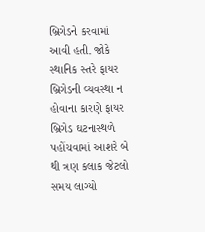બ્રિગેડને કરવામાં આવી હતી. જોકે સ્થાનિક સ્તરે ફાયર બ્રિગેડની વ્યવસ્થા ન હોવાના કારણે ફાયર બ્રિગેડ ઘટનાસ્થળે પહોંચવામાં આશરે બે થી ત્રણ કલાક જેટલો સમય લાગ્યો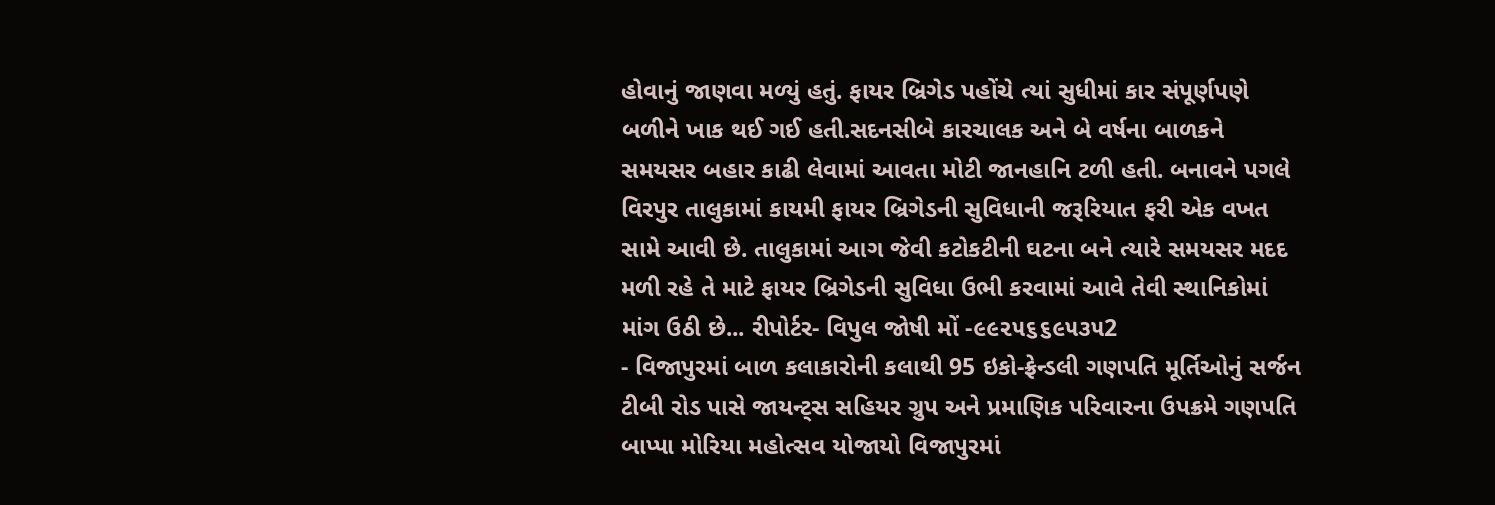હોવાનું જાણવા મળ્યું હતું. ફાયર બ્રિગેડ પહોંચે ત્યાં સુધીમાં કાર સંપૂર્ણપણે બળીને ખાક થઈ ગઈ હતી.સદનસીબે કારચાલક અને બે વર્ષના બાળકને સમયસર બહાર કાઢી લેવામાં આવતા મોટી જાનહાનિ ટળી હતી. બનાવને પગલે વિરપુર તાલુકામાં કાયમી ફાયર બ્રિગેડની સુવિધાની જરૂરિયાત ફરી એક વખત સામે આવી છે. તાલુકામાં આગ જેવી કટોકટીની ઘટના બને ત્યારે સમયસર મદદ મળી રહે તે માટે ફાયર બ્રિગેડની સુવિધા ઉભી કરવામાં આવે તેવી સ્થાનિકોમાં માંગ ઉઠી છે... રીપોર્ટર- વિપુલ જોષી મોં -૯૯૨૫૬૬૯૫૩૫2
- વિજાપુરમાં બાળ કલાકારોની કલાથી 95 ઇકો-ફ્રેન્ડલી ગણપતિ મૂર્તિઓનું સર્જન ટીબી રોડ પાસે જાયન્ટ્સ સહિયર ગ્રુપ અને પ્રમાણિક પરિવારના ઉપક્રમે ગણપતિ બાપ્પા મોરિયા મહોત્સવ યોજાયો વિજાપુરમાં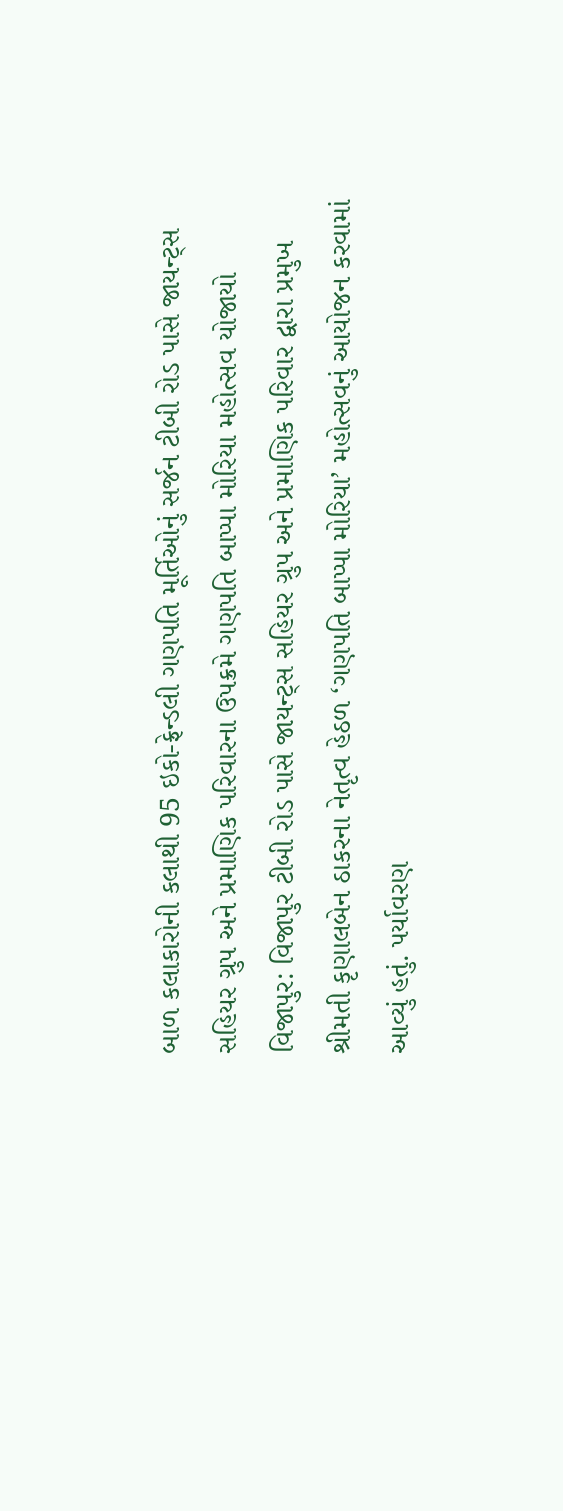બાળ કલાકારોની કલાથી 95 ઇકો-ફ્રેન્ડલી ગણપતિ મૂર્તિઓનું સર્જન ટીબી રોડ પાસે જાયન્ટ્સ સહિયર ગ્રુપ અને પ્રમાણિક પરિવારના ઉપક્રમે ગણપતિ બાપ્પા મોરિયા મહોત્સવ યોજાયો વિજાપુર: વિજાપુર ટીબી રોડ પાસે જાયન્ટ્સ સહિયર ગ્રુપ અને પ્રમાણિક પરિવાર દ્વારા પ્રમુખ શ્રીમતી કૃણાલબેન ઠાકરના નેતૃત્વ હેઠળ ‘ગણપતિ બાપ્પા મોરિયા’ મહોત્સવનું આયોજન કરવામાં આવ્યું હતું. પર્યાવરણ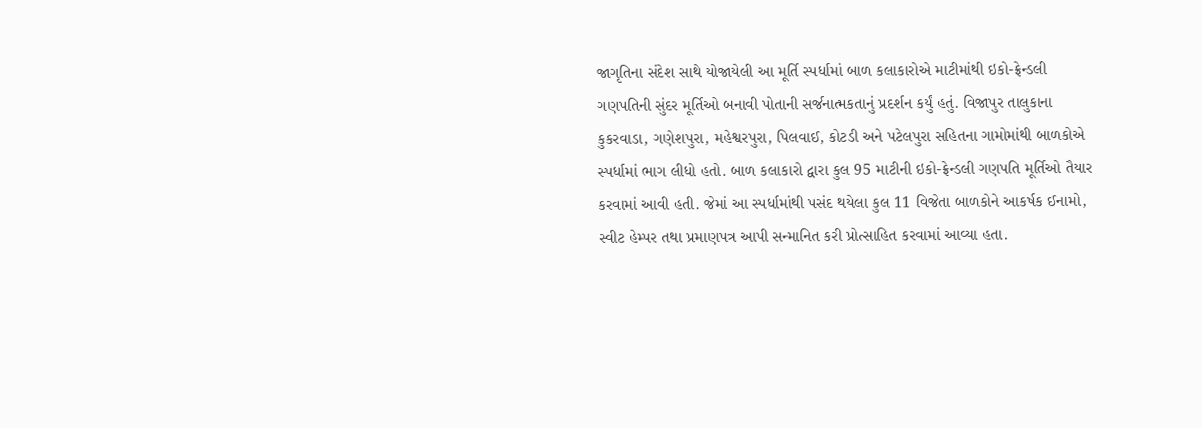જાગૃતિના સંદેશ સાથે યોજાયેલી આ મૂર્તિ સ્પર્ધામાં બાળ કલાકારોએ માટીમાંથી ઇકો-ફ્રેન્ડલી ગણપતિની સુંદર મૂર્તિઓ બનાવી પોતાની સર્જનાત્મકતાનું પ્રદર્શન કર્યું હતું. વિજાપુર તાલુકાના કુકરવાડા, ગણેશપુરા, મહેશ્વરપુરા, પિલવાઈ, કોટડી અને પટેલપુરા સહિતના ગામોમાંથી બાળકોએ સ્પર્ધામાં ભાગ લીધો હતો. બાળ કલાકારો દ્વારા કુલ 95 માટીની ઇકો-ફ્રેન્ડલી ગણપતિ મૂર્તિઓ તૈયાર કરવામાં આવી હતી. જેમાં આ સ્પર્ધામાંથી પસંદ થયેલા કુલ 11 વિજેતા બાળકોને આકર્ષક ઈનામો, સ્વીટ હેમ્પર તથા પ્રમાણપત્ર આપી સન્માનિત કરી પ્રોત્સાહિત કરવામાં આવ્યા હતા.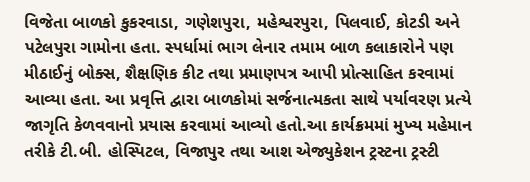વિજેતા બાળકો કુકરવાડા, ગણેશપુરા, મહેશ્વરપુરા, પિલવાઈ, કોટડી અને પટેલપુરા ગામોના હતા. સ્પર્ધામાં ભાગ લેનાર તમામ બાળ કલાકારોને પણ મીઠાઈનું બોક્સ, શૈક્ષણિક કીટ તથા પ્રમાણપત્ર આપી પ્રોત્સાહિત કરવામાં આવ્યા હતા. આ પ્રવૃત્તિ દ્વારા બાળકોમાં સર્જનાત્મકતા સાથે પર્યાવરણ પ્રત્યે જાગૃતિ કેળવવાનો પ્રયાસ કરવામાં આવ્યો હતો.આ કાર્યક્રમમાં મુખ્ય મહેમાન તરીકે ટી.બી. હોસ્પિટલ, વિજાપુર તથા આશ એજ્યુકેશન ટ્રસ્ટના ટ્રસ્ટી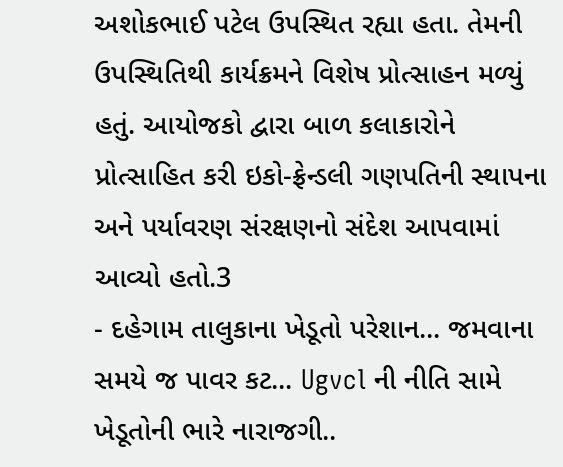અશોકભાઈ પટેલ ઉપસ્થિત રહ્યા હતા. તેમની ઉપસ્થિતિથી કાર્યક્રમને વિશેષ પ્રોત્સાહન મળ્યું હતું. આયોજકો દ્વારા બાળ કલાકારોને પ્રોત્સાહિત કરી ઇકો-ફ્રેન્ડલી ગણપતિની સ્થાપના અને પર્યાવરણ સંરક્ષણનો સંદેશ આપવામાં આવ્યો હતો.3
- દહેગામ તાલુકાના ખેડૂતો પરેશાન... જમવાના સમયે જ પાવર કટ... Ugvcl ની નીતિ સામે ખેડૂતોની ભારે નારાજગી..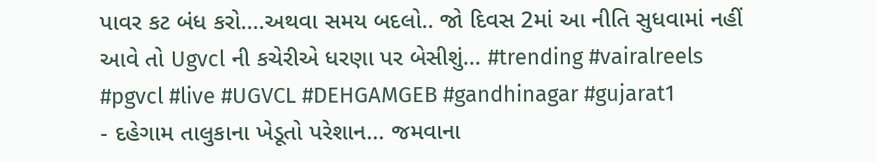પાવર કટ બંધ કરો....અથવા સમય બદલો.. જો દિવસ 2માં આ નીતિ સુધવામાં નહીં આવે તો Ugvcl ની કચેરીએ ધરણા પર બેસીશું... #trending #vairalreels #pgvcl #live #UGVCL #DEHGAMGEB #gandhinagar #gujarat1
- દહેગામ તાલુકાના ખેડૂતો પરેશાન... જમવાના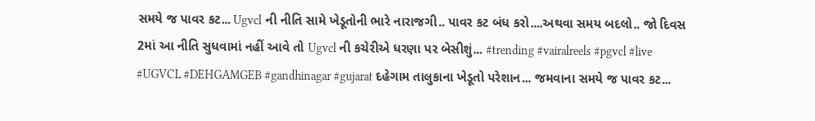સમયે જ પાવર કટ... Ugvcl ની નીતિ સામે ખેડૂતોની ભારે નારાજગી.. પાવર કટ બંધ કરો....અથવા સમય બદલો.. જો દિવસ 2માં આ નીતિ સુધવામાં નહીં આવે તો Ugvcl ની કચેરીએ ધરણા પર બેસીશું... #trending #vairalreels #pgvcl #live #UGVCL #DEHGAMGEB #gandhinagar #gujarat દહેગામ તાલુકાના ખેડૂતો પરેશાન... જમવાના સમયે જ પાવર કટ...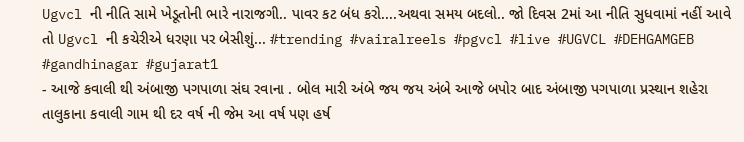Ugvcl ની નીતિ સામે ખેડૂતોની ભારે નારાજગી.. પાવર કટ બંધ કરો....અથવા સમય બદલો.. જો દિવસ 2માં આ નીતિ સુધવામાં નહીં આવે તો Ugvcl ની કચેરીએ ધરણા પર બેસીશું... #trending #vairalreels #pgvcl #live #UGVCL #DEHGAMGEB #gandhinagar #gujarat1
- આજે કવાલી થી અંબાજી પગપાળા સંઘ રવાના . બોલ મારી અંબે જય જય અંબે આજે બપોર બાદ અંબાજી પગપાળા પ્રસ્થાન શહેરા તાલુકાના કવાલી ગામ થી દર વર્ષ ની જેમ આ વર્ષ પણ હર્ષ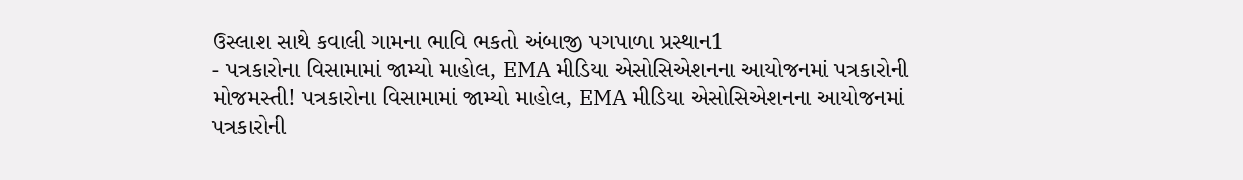ઉસ્લાશ સાથે કવાલી ગામના ભાવિ ભકતો અંબાજી પગપાળા પ્રસ્થાન1
- પત્રકારોના વિસામામાં જામ્યો માહોલ, EMA મીડિયા એસોસિએશનના આયોજનમાં પત્રકારોની મોજમસ્તી! પત્રકારોના વિસામામાં જામ્યો માહોલ, EMA મીડિયા એસોસિએશનના આયોજનમાં પત્રકારોની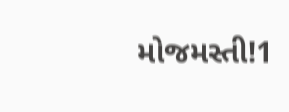મોજમસ્તી!1